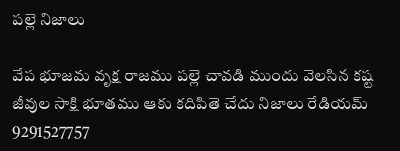పల్లె నిజాలు

వేప భూజమ వృక్ష రాజము పల్లె చావడి ముందు వెలసిన కష్ట జీవుల సాక్షి భూతము ఆకు కదిపితె చేదు నిజాలు రేడియమ్ 9291527757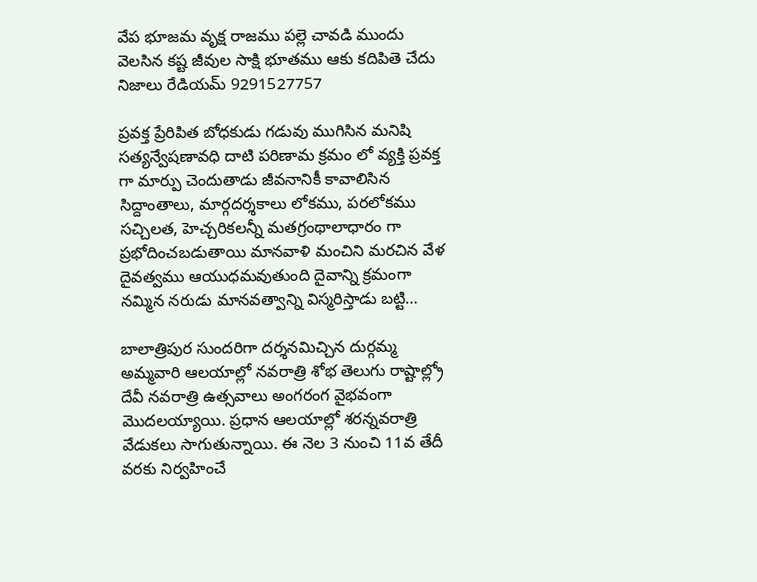వేప భూజమ వృక్ష రాజము పల్లె చావడి ముందు వెలసిన కష్ట జీవుల సాక్షి భూతము ఆకు కదిపితె చేదు నిజాలు రేడియమ్ 9291527757

ప్రవక్త ప్రేరిపిత బోధకుడు గడువు ముగిసిన మనిషి సత్యన్వేషణావధి దాటి పరిణామ క్రమం లో వ్యక్తి ప్రవక్త గా మార్పు చెందుతాడు జీవనానికీ కావాలిసిన సిద్దాంతాలు, మార్గదర్శకాలు లోకము, పరలోకము సచ్చిలత, హెచ్చరికలన్నీ మతగ్రంథాలాధారం గా ప్రభోదించబడుతాయి మానవాళి మంచిని మరచిన వేళ దైవత్వము ఆయుధమవుతుంది దైవాన్ని క్రమంగా నమ్మిన నరుడు మానవత్వాన్ని విస్మరిస్తాడు బట్టి…

బాలాత్రిపుర సుందరిగా దర్శనమిచ్చిన దుర్గమ్మ అమ్మవారి ఆలయాల్లో నవరాత్రి శోభ తెలుగు రాష్టాల్ల్రో దేవీ నవరాత్రి ఉత్సవాలు అంగరంగ వైభవంగా మొదలయ్యాయి. ప్రధాన ఆలయాల్లో శరన్నవరాత్రి వేడుకలు సాగుతున్నాయి. ఈ నెల 3 నుంచి 11వ తేదీ వరకు నిర్వహించే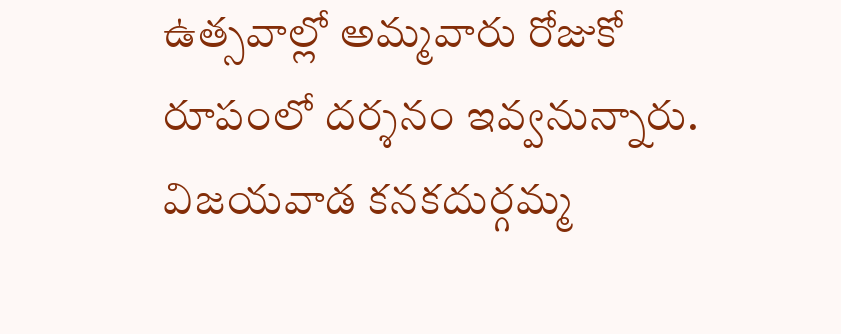ఉత్సవాల్లో అమ్మవారు రోజుకో రూపంలో దర్శనం ఇవ్వనున్నారు. విజయవాడ కనకదుర్గమ్మ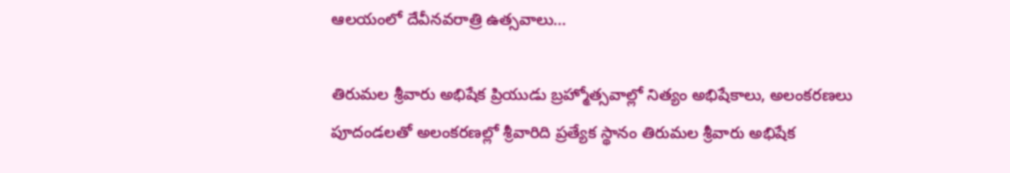ఆలయంలో దేవీనవరాత్రి ఉత్సవాలు…

తిరుమల శ్రీవారు అభిషేక ప్రియుడు బ్రహ్మోత్సవాల్లో నిత్యం అభిషేకాలు, అలంకరణలు పూదండలతో అలంకరణల్లో శ్రీవారిది ప్రత్యేక స్థానం తిరుమల శ్రీవారు అభిషేక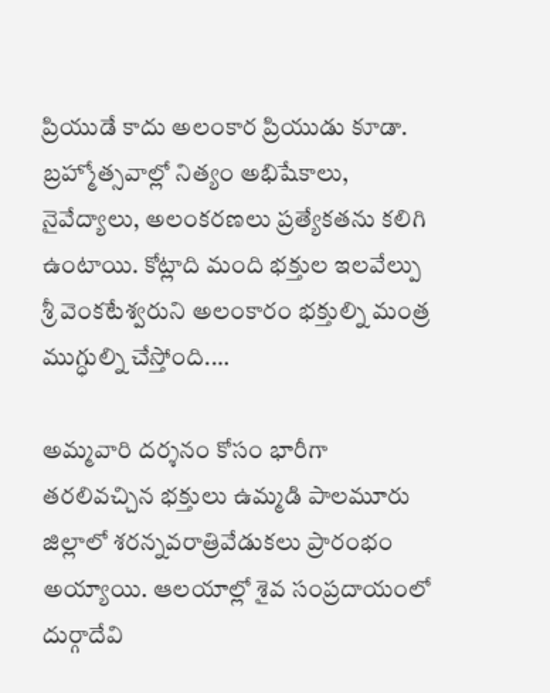ప్రియుడే కాదు అలంకార ప్రియుడు కూడా. బ్రహ్మోత్సవాల్లో నిత్యం అభిషేకాలు, నైవేద్యాలు, అలంకరణలు ప్రత్యేకతను కలిగి ఉంటాయి. కోట్లాది మంది భక్తుల ఇలవేల్పు శ్రీ వెంకటేశ్వరుని అలంకారం భక్తుల్ని మంత్ర ముగ్ధుల్ని చేస్తోంది.…

అమ్మవారి దర్శనం కోసం భారీగా తరలివచ్చిన భక్తులు ఉమ్మడి పాలమూరు జిల్లాలో శరన్నవరాత్రివేడుకలు ప్రారంభం అయ్యాయి. ఆలయాల్లో శైవ సంప్రదాయంలో దుర్గాదేవి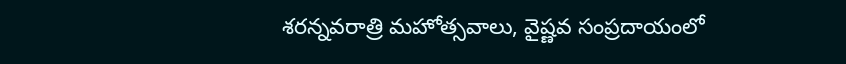శరన్నవరాత్రి మహోత్సవాలు, వైష్ణవ సంప్రదాయంలో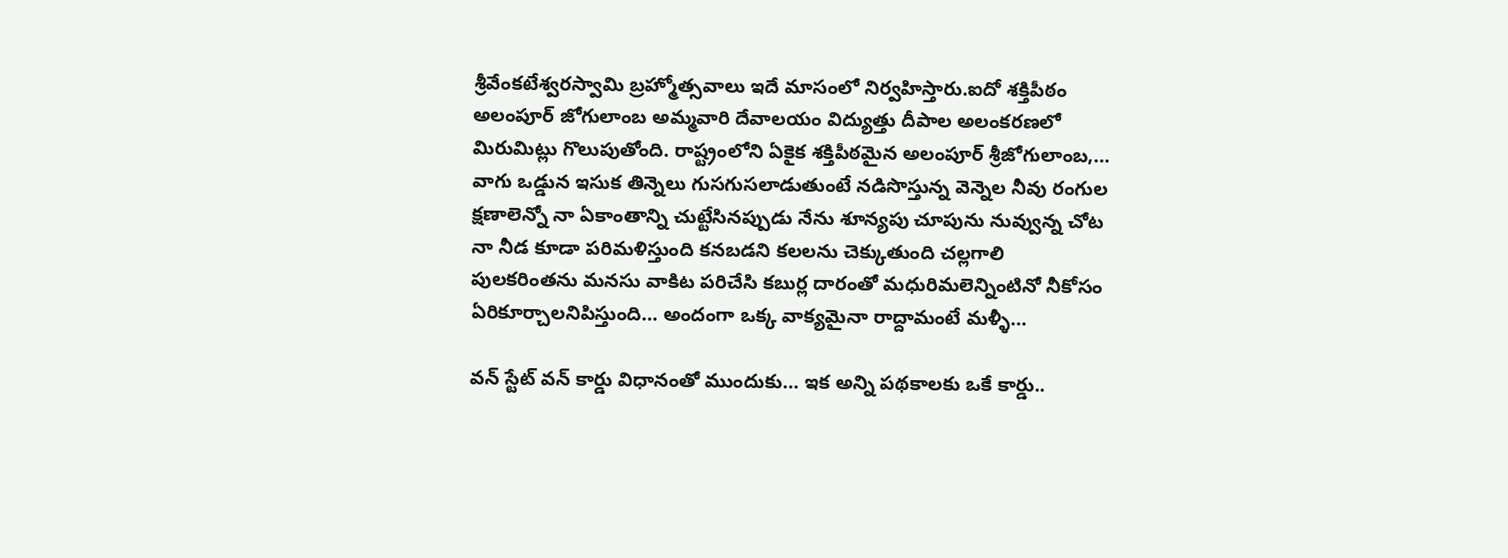శ్రీవేంకటేశ్వరస్వామి బ్రహ్మోత్సవాలు ఇదే మాసంలో నిర్వహిస్తారు.ఐదో శక్తిపీఠం అలంపూర్ జోగులాంబ అమ్మవారి దేవాలయం విద్యుత్తు దీపాల అలంకరణలో మిరుమిట్లు గొలుపుతోంది. రాష్ట్రంలోని ఏకైక శక్తిపీఠమైన అలంపూర్ శ్రీజోగులాంబ,…
వాగు ఒడ్డున ఇసుక తిన్నెలు గుసగుసలాడుతుంటే నడిసొస్తున్న వెన్నెల నీవు రంగుల క్షణాలెన్నో నా ఏకాంతాన్ని చుట్టేసినప్పుడు నేను శూన్యపు చూపును నువ్వున్న చోట నా నీడ కూడా పరిమళిస్తుంది కనబడని కలలను చెక్కుతుంది చల్లగాలి పులకరింతను మనసు వాకిట పరిచేసి కబుర్ల దారంతో మధురిమలెన్నింటినో నీకోసం ఏరికూర్చాలనిపిస్తుంది… అందంగా ఒక్క వాక్యమైనా రాద్దామంటే మళ్ళీ…

వన్ స్టేట్ వన్ కార్డు విధానంతో ముందుకు… ఇక అన్ని పథకాలకు ఒకే కార్డు..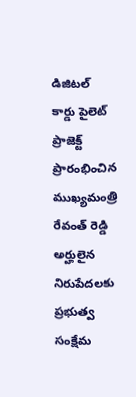డిజిటల్ కార్డు పైలెట్ ప్రాజెక్ట్ ప్రారంభించిన ముఖ్యమంత్రి రేవంత్ రెడ్డి అర్హులైన నిరుపేదలకు ప్రభుత్వ సంక్షేమ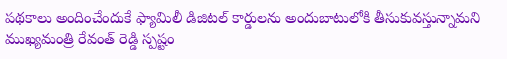పథకాలు అందించేందుకే ఫ్యామిలీ డిజిటల్ కార్డులను అందుబాటులోకి తీసుకువస్తున్నామని ముఖ్యమంత్రి రేవంత్ రెడ్డి స్పష్టం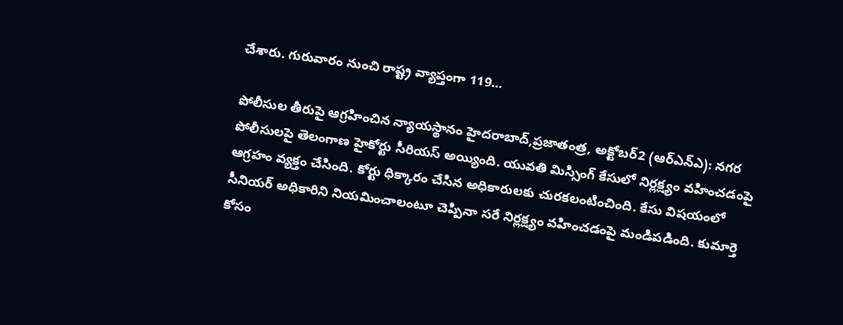చేశారు. గురువారం నుంచి రాష్ట్ర వ్యాప్తంగా 119…

పోలీసుల తీరుపై ఆగ్రహించిన న్యాయస్థానం హైదరాబాద్,ప్రజాతంత్ర, అక్టోబర్2 (ఆర్ఎన్ఎ): నగర పోలీసులపై తెలంగాణ హైకోర్టు సీరియస్ అయ్యింది. యువతి మిస్సింగ్ కేసులో నిర్లక్ష్యం వహించడంపై ఆగ్రహం వ్యక్తం చేసింది. కోర్టు ధిక్కారం చేసిన అధికారులకు చురకలంటించింది. కేసు విషయంలో సీనియర్ అధికారిని నియమించాలంటూ చెప్పినా సరే నిర్లక్ష్యం వహించడంపై మండిపడింది. కుమార్తె కోసం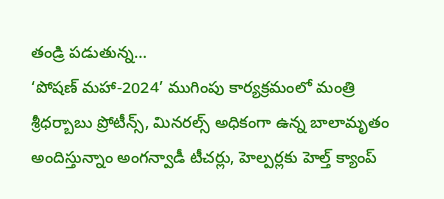తండ్రి పడుతున్న…
‘పోషణ్ మహా-2024’ ముగింపు కార్యక్రమంలో మంత్రి శ్రీధర్బాబు ప్రోటీన్స్, మినరల్స్ అధికంగా ఉన్న బాలామృతం అందిస్తున్నాం అంగన్వాడీ టీచర్లు, హెల్పర్లకు హెల్త్ క్యాంప్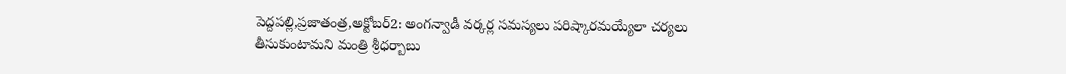పెద్దపల్లి,ప్రజాతంత్ర,అక్టోబర్2: అంగన్వాడీ వర్కర్ల సమస్యలు పరిష్కారమయ్యేలా చర్యలు తీసుకుంటామని మంత్రి శ్రీధర్బాబు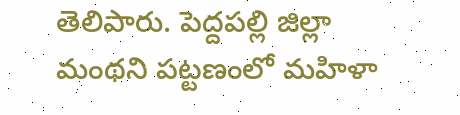తెలిపారు. పెద్దపల్లి జిల్లా మంథని పట్టణంలో మహిళా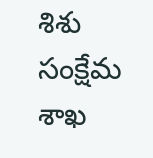శిశు సంక్షేమ శాఖ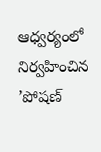ఆధ్వర్యంలో నిర్వహించిన ’పోషణ్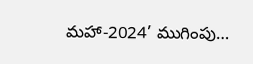మహా-2024’ ముగింపు…